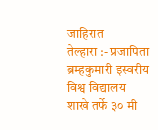जाहिरात
तेल्हारा :- प्रजापिता ब्रम्हकुमारी इस्वरीय विश्व विद्यालय शाखे तर्फे ३० मी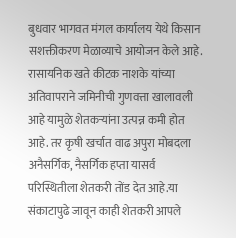बुधवार भागवत मंगल कार्यालय येथे किसान सशक्तीकरण मेळाव्याचे आयोजन केले आहे. रासायनिक खते कीटक नाशके यांच्या अतिवापराने जमिनीची गुणवत्ता खालावली आहे यामुळे शेतकऱ्यांना उत्पन्न कमी होत आहे. तर कृषी खर्चात वाढ अपुरा मोबदला अनैसर्गिक, नैसर्गिक हप्ता यासर्व परिस्थितीला शेतकरी तोंड देत आहे.या संकाटापुढे जावून काही शेतकरी आपले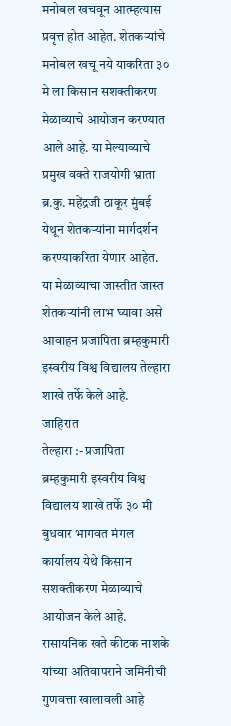मनोबल खचवून आत्म्हत्यास प्रवृत्त होत आहेत. शेतकऱ्यांचे मनोबल खचू नये याकरिता ३० मे ला किसान सशक्तीकरण मेळाव्याचे आयोजन करण्यात आले आहे. या मेल्याव्याचे प्रमुख वक्ते राजयोगी भ्राता ब्र.कु. महेंद्रजी ठाकूर मुंबई येथून शेतकऱ्यांना मार्गदर्शन करण्याकरिता येणार आहेत. या मेळाव्याचा जास्तीत जास्त शेतकऱ्यांनी लाभ घ्यावा असे आवाहन प्रजापिता ब्रम्हकुमारी इस्वरीय विश्व विद्यालय तेल्हारा शाखे तर्फे केले आहे.
जाहिरात
तेल्हारा :- प्रजापिता ब्रम्हकुमारी इस्वरीय विश्व विद्यालय शाखे तर्फे ३० मी बुधवार भागवत मंगल कार्यालय येथे किसान सशक्तीकरण मेळाव्याचे आयोजन केले आहे. रासायनिक खते कीटक नाशके यांच्या अतिवापराने जमिनीची गुणवत्ता खालावली आहे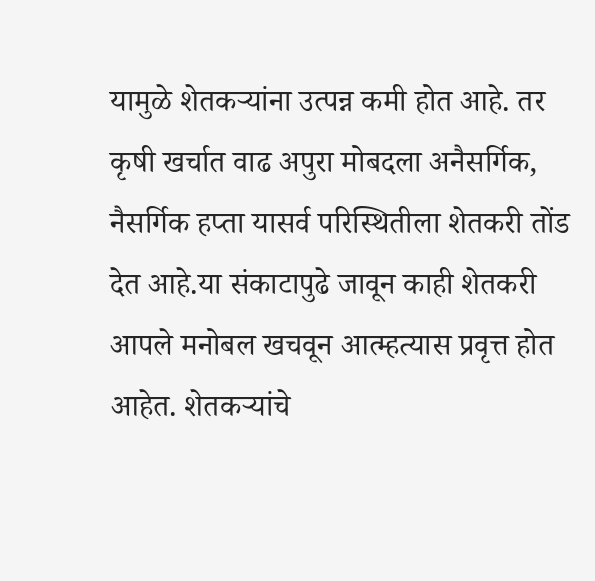यामुळे शेतकऱ्यांना उत्पन्न कमी होत आहे. तर कृषी खर्चात वाढ अपुरा मोबदला अनैसर्गिक, नैसर्गिक हप्ता यासर्व परिस्थितीला शेतकरी तोंड देत आहे.या संकाटापुढे जावून काही शेतकरी आपले मनोबल खचवून आत्म्हत्यास प्रवृत्त होत आहेत. शेतकऱ्यांचे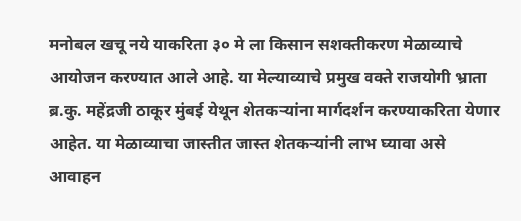मनोबल खचू नये याकरिता ३० मे ला किसान सशक्तीकरण मेळाव्याचे आयोजन करण्यात आले आहे. या मेल्याव्याचे प्रमुख वक्ते राजयोगी भ्राता ब्र.कु. महेंद्रजी ठाकूर मुंबई येथून शेतकऱ्यांना मार्गदर्शन करण्याकरिता येणार आहेत. या मेळाव्याचा जास्तीत जास्त शेतकऱ्यांनी लाभ घ्यावा असे आवाहन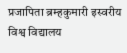प्रजापिता ब्रम्हकुमारी इस्वरीय विश्व विद्यालय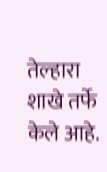तेल्हारा शाखे तर्फे केले आहे.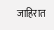जाहिरात